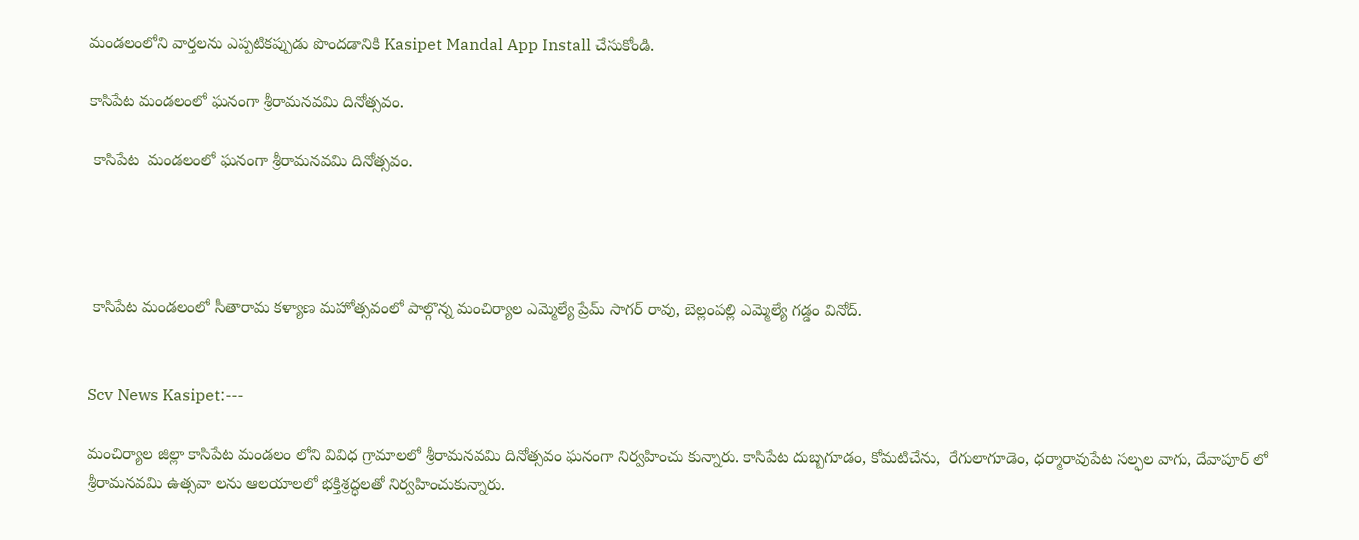మండలంలోని వార్తలను ఎప్పటికప్పుడు పొందడానికి Kasipet Mandal App Install చేసుకోండి.

కాసిపేట మండలంలో ఘనంగా శ్రీరామనవమి దినోత్సవం.

 కాసిపేట  మండలంలో ఘనంగా శ్రీరామనవమి దినోత్సవం.




 కాసిపేట మండలంలో సీతారామ కళ్యాణ మహోత్సవంలో పాల్గొన్న మంచిర్యాల ఎమ్మెల్యే ప్రేమ్ సాగర్ రావు, బెల్లంపల్లి ఎమ్మెల్యే గడ్డం వినోద్.


Scv News Kasipet:---

మంచిర్యాల జిల్లా కాసిపేట మండలం లోని వివిధ గ్రామాలలో శ్రీరామనవమి దినోత్సవం ఘనంగా నిర్వహించు కున్నారు. కాసిపేట దుబ్బగూడం, కోమటిచేను,  రేగులాగూడెం, ధర్మారావుపేట సల్ఫల వాగు, దేవాపూర్ లో శ్రీరామనవమి ఉత్సవా లను ఆలయాలలో భక్తిశ్రద్ధలతో నిర్వహించుకున్నారు.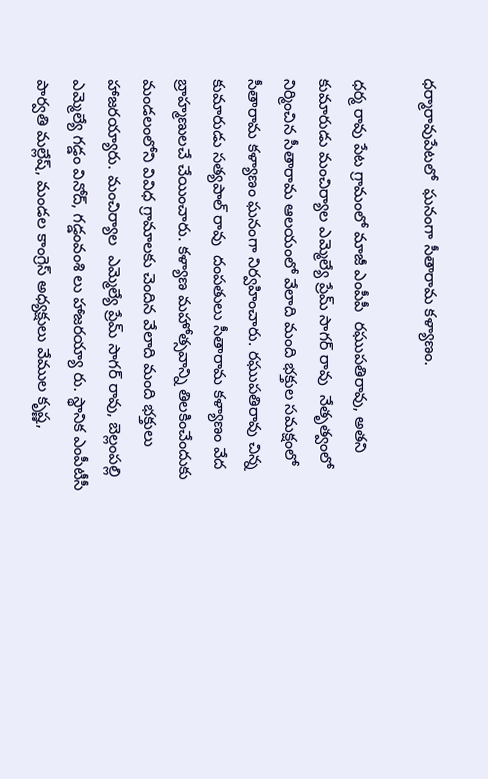ధర్మారావుపేటలో  ఘనంగా సీతారామ కళ్యాణం.

ధర్మ రావు పేట గ్రామంలో మాజీ ఎంపీపీ  రఘుపతిరావు, అతని కుమారుడు మంచిర్యాల ఎమ్మెల్యే ప్రేమ్ సాగర్ రావు  నేతృత్వంలో  నిర్మించిన సీతారామ ఆలయంలో వేలాది మంది భక్తుల సమక్షంలో సీతారామ కళ్యాణం ఘనంగా నిర్వహించారు. రఘుపతిరావు చిన్న కుమారుడు సత్యపాల్ రావు  దంపతులు సీతారామ కళ్యాణం వేద బ్రాహ్మణులచే చేయించారు. కళ్యాణ మహోత్సవాన్ని తిలకించేందుకు మండలంలోని వివిధ గ్రామాలకు చెందిన వేలాది మంది భక్తులు  హాజరయ్యారు. మంచిర్యాల  ఎమ్మెల్యే ప్రేమ్ సాగర్ రావు, బెల్లంపల్లి ఎమ్మెల్యే గడ్డం వినోద్, గడ్డంవంశి లు హాజరయ్యా రు. స్థానిక ఎంపీటీసీ పార్వతి మల్లేష్, మండల కాంగ్రెస్ అధ్యక్షులు వేముల కృష్ణ,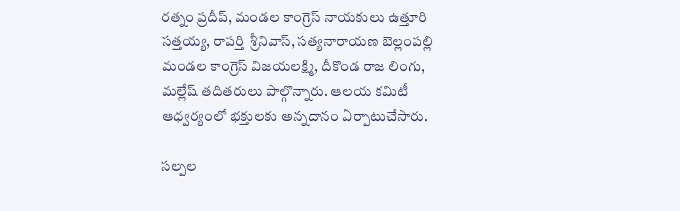రత్నం ప్రదీప్, మండల కాంగ్రెస్ నాయకులు ఉత్తూరి సత్తయ్య, రాపర్తి  శ్రీనివాస్, సత్యనారాయణ బెల్లంపల్లి మండల కాంగ్రెస్ విజయలక్ష్మి, దీకొండ రాజ లింగు, మల్లేష్ తదితరులు పాల్గొన్నారు. ఆలయ కమిటీ ఆధ్వర్యంలో భక్తులకు అన్నదానం ఏర్పాటుచేసారు.

సల్పల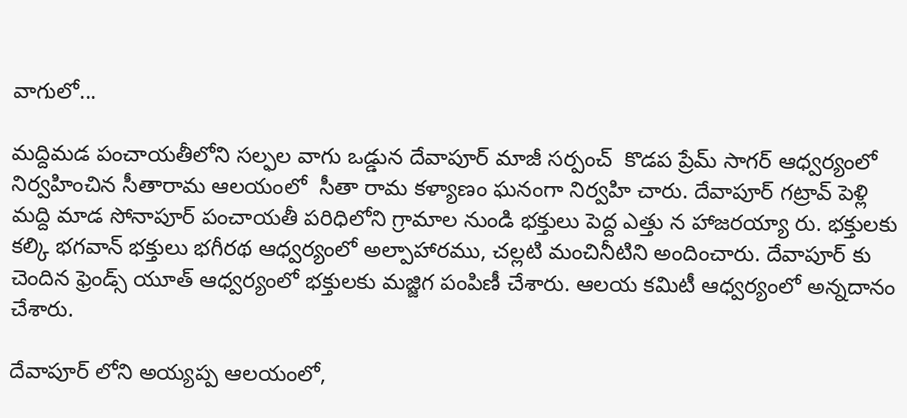వాగులో...

మద్దిమడ పంచాయతీలోని సల్ఫల వాగు ఒడ్డున దేవాపూర్ మాజీ సర్పంచ్  కొడప ప్రేమ్ సాగర్ ఆధ్వర్యంలో నిర్వహించిన సీతారామ ఆలయంలో  సీతా రామ కళ్యాణం ఘనంగా నిర్వహి చారు. దేవాపూర్ గట్రావ్ పెళ్లి మద్ది మాడ సోనాపూర్ పంచాయతీ పరిధిలోని గ్రామాల నుండి భక్తులు పెద్ద ఎత్తు న హాజరయ్యా రు. భక్తులకు కల్కి భగవాన్ భక్తులు భగీరథ ఆధ్వర్యంలో అల్పాహారము, చల్లటి మంచినీటిని అందించారు. దేవాపూర్ కు చెందిన ఫ్రెండ్స్ యూత్ ఆధ్వర్యంలో భక్తులకు మజ్జిగ పంపిణీ చేశారు. ఆలయ కమిటీ ఆధ్వర్యంలో అన్నదానం చేశారు.

దేవాపూర్ లోని అయ్యప్ప ఆలయంలో,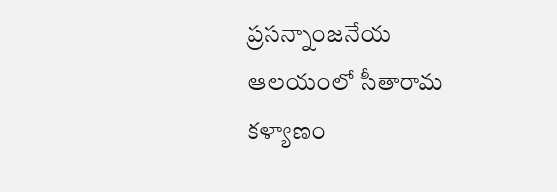ప్రసన్నాంజనేయ ఆలయంలో సీతారామ కళ్యాణం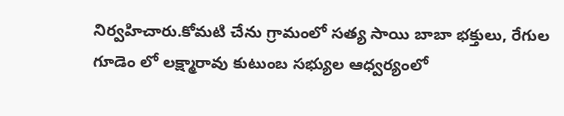నిర్వహిచారు.కోమటి చేను గ్రామంలో సత్య సాయి బాబా భక్తులు, రేగుల గూడెం లో లక్ష్మారావు కుటుంబ సభ్యుల ఆధ్వర్యంలో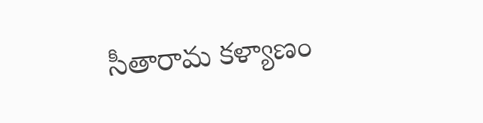సీతారామ కళ్యాణం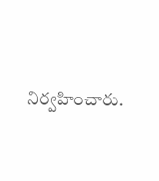నిర్వహించారు.